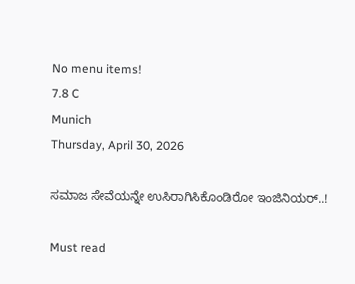No menu items!
7.8 C
Munich
Thursday, April 30, 2026

ಸಮಾಜ ಸೇವೆಯನ್ನೇ ಉಸಿರಾಗಿಸಿಕೊಂಡಿರೋ ಇಂಜಿನಿಯರ್..!

Must read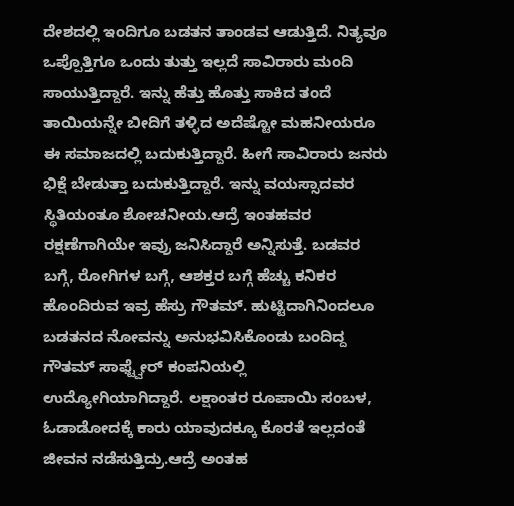ದೇಶದಲ್ಲಿ ಇಂದಿಗೂ ಬಡತನ ತಾಂಡವ ಆಡುತ್ತಿದೆ. ನಿತ್ಯವೂ ಒಪ್ಪೊತ್ತಿಗೂ ಒಂದು ತುತ್ತು ಇಲ್ಲದೆ ಸಾವಿರಾರು ಮಂದಿ ಸಾಯುತ್ತಿದ್ದಾರೆ. ಇನ್ನು ಹೆತ್ತು ಹೊತ್ತು ಸಾಕಿದ ತಂದೆ ತಾಯಿಯನ್ನೇ ಬೀದಿಗೆ ತಳ್ಳಿದ ಅದೆಷ್ಟೋ ಮಹನೀಯರೂ ಈ ಸಮಾಜದಲ್ಲಿ ಬದುಕುತ್ತಿದ್ದಾರೆ. ಹೀಗೆ ಸಾವಿರಾರು ಜನರು ಭಿಕ್ಷೆ ಬೇಡುತ್ತಾ ಬದುಕುತ್ತಿದ್ದಾರೆ. ಇನ್ನು ವಯಸ್ಸಾದವರ ಸ್ಥಿತಿಯಂತೂ ಶೋಚನೀಯ.ಆದ್ರೆ ಇಂತಹವರ ರಕ್ಷಣೆಗಾಗಿಯೇ ಇವ್ರು ಜನಿಸಿದ್ದಾರೆ ಅನ್ನಿಸುತ್ತೆ. ಬಡವರ ಬಗ್ಗೆ, ರೋಗಿಗಳ ಬಗ್ಗೆ, ಆಶಕ್ತರ ಬಗ್ಗೆ ಹೆಚ್ಚು ಕನಿಕರ ಹೊಂದಿರುವ ಇವ್ರ ಹೆಸ್ರು ಗೌತಮ್. ಹುಟ್ಟಿದಾಗಿನಿಂದಲೂ ಬಡತನದ ನೋವನ್ನು ಅನುಭವಿಸಿಕೊಂಡು ಬಂದಿದ್ದ ಗೌತಮ್ ಸಾಫ್ಟ್ವೇರ್ ಕಂಪನಿಯಲ್ಲಿ ಉದ್ಯೋಗಿಯಾಗಿದ್ದಾರೆ. ಲಕ್ಷಾಂತರ ರೂಪಾಯಿ ಸಂಬಳ, ಓಡಾಡೋದಕ್ಕೆ ಕಾರು ಯಾವುದಕ್ಕೂ ಕೊರತೆ ಇಲ್ಲದಂತೆ ಜೀವನ ನಡೆಸುತ್ತಿದ್ರು.ಆದ್ರೆ ಅಂತಹ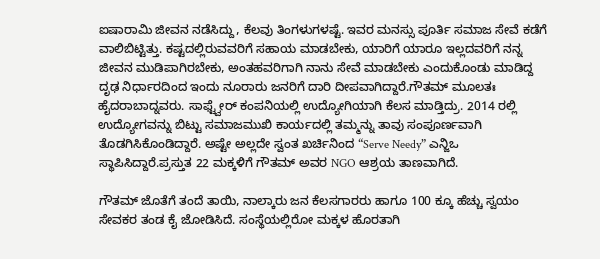ಐಷಾರಾಮಿ ಜೀವನ ನಡೆಸಿದ್ದು, ಕೆಲವು ತಿಂಗಳುಗಳಷ್ಟೆ. ಇವರ ಮನಸ್ಸು ಪೂರ್ತಿ ಸಮಾಜ ಸೇವೆ ಕಡೆಗೆ ವಾಲಿಬಿಟ್ಟಿತ್ತು. ಕಷ್ಟದಲ್ಲಿರುವವರಿಗೆ ಸಹಾಯ ಮಾಡಬೇಕು, ಯಾರಿಗೆ ಯಾರೂ ಇಲ್ಲದವರಿಗೆ ನನ್ನ ಜೀವನ ಮುಡಿಪಾಗಿರಬೇಕು, ಅಂತಹವರಿಗಾಗಿ ನಾನು ಸೇವೆ ಮಾಡಬೇಕು ಎಂದುಕೊಂಡು ಮಾಡಿದ್ದ ದೃಢ ನಿರ್ಧಾರದಿಂದ ಇಂದು ನೂರಾರು ಜನರಿಗೆ ದಾರಿ ದೀಪವಾಗಿದ್ದಾರೆ.ಗೌತಮ್ ಮೂಲತಃ ಹೈದರಾಬಾದ್ನವರು. ಸಾಫ್ಟ್ವೇರ್ ಕಂಪನಿಯಲ್ಲಿ ಉದ್ಯೋಗಿಯಾಗಿ ಕೆಲಸ ಮಾಡ್ತಿದ್ರು. 2014 ರಲ್ಲಿ ಉದ್ಯೋಗವನ್ನು ಬಿಟ್ಟು ಸಮಾಜಮುಖಿ ಕಾರ್ಯದಲ್ಲಿ ತಮ್ಮನ್ನು ತಾವು ಸಂಪೂರ್ಣವಾಗಿ ತೊಡಗಿಸಿಕೊಂಡಿದ್ದಾರೆ. ಅಷ್ಟೇ ಅಲ್ಲದೇ ಸ್ವಂತ ಖರ್ಚಿನಿಂದ “Serve Needy” ಎನ್ಜಿಒ ಸ್ಥಾಪಿಸಿದ್ದಾರೆ.ಪ್ರಸ್ತುತ 22 ಮಕ್ಕಳಿಗೆ ಗೌತಮ್ ಅವರ NGO ಆಶ್ರಯ ತಾಣವಾಗಿದೆ.

ಗೌತಮ್ ಜೊತೆಗೆ ತಂದೆ ತಾಯಿ, ನಾಲ್ಕಾರು ಜನ ಕೆಲಸಗಾರರು ಹಾಗೂ 100 ಕ್ಕೂ ಹೆಚ್ಚು ಸ್ವಯಂ ಸೇವಕರ ತಂಡ ಕೈ ಜೋಡಿಸಿದೆ. ಸಂಸ್ಥೆಯಲ್ಲಿರೋ ಮಕ್ಕಳ ಹೊರತಾಗಿ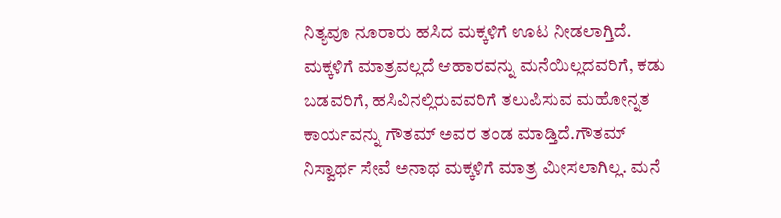ನಿತ್ಯವೂ ನೂರಾರು ಹಸಿದ ಮಕ್ಕಳಿಗೆ ಊಟ ನೀಡಲಾಗ್ತಿದೆ. ಮಕ್ಕಳಿಗೆ ಮಾತ್ರವಲ್ಲದೆ ಆಹಾರವನ್ನು ಮನೆಯಿಲ್ಲದವರಿಗೆ, ಕಡು ಬಡವರಿಗೆ, ಹಸಿವಿನಲ್ಲಿರುವವರಿಗೆ ತಲುಪಿಸುವ ಮಹೋನ್ನತ ಕಾರ್ಯವನ್ನು ಗೌತಮ್ ಅವರ ತಂಡ ಮಾಡ್ತಿದೆ.ಗೌತಮ್ ನಿಸ್ವಾರ್ಥ ಸೇವೆ ಅನಾಥ ಮಕ್ಕಳಿಗೆ ಮಾತ್ರ ಮೀಸಲಾಗಿಲ್ಲ. ಮನೆ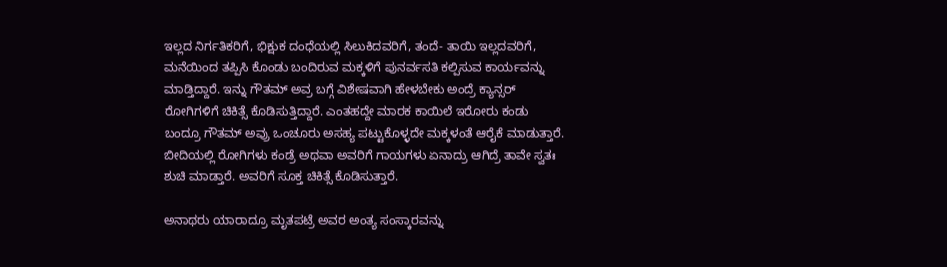ಇಲ್ಲದ ನಿರ್ಗತಿಕರಿಗೆ, ಭಿಕ್ಷುಕ ದಂಧೆಯಲ್ಲಿ ಸಿಲುಕಿದವರಿಗೆ, ತಂದೆ- ತಾಯಿ ಇಲ್ಲದವರಿಗೆ, ಮನೆಯಿಂದ ತಪ್ಪಿಸಿ ಕೊಂಡು ಬಂದಿರುವ ಮಕ್ಕಳಿಗೆ ಪುನರ್ವಸತಿ ಕಲ್ಪಿಸುವ ಕಾರ್ಯವನ್ನು ಮಾಡ್ತಿದ್ದಾರೆ. ಇನ್ನು ಗೌತಮ್ ಅವ್ರ ಬಗ್ಗೆ ವಿಶೇಷವಾಗಿ ಹೇಳಬೇಕು ಅಂದ್ರೆ ಕ್ಯಾನ್ಸರ್ ರೋಗಿಗಳಿಗೆ ಚಿಕಿತ್ಸೆ ಕೊಡಿಸುತ್ತಿದ್ದಾರೆ. ಎಂತಹದ್ದೇ ಮಾರಕ ಕಾಯಿಲೆ ಇರೋರು ಕಂಡು ಬಂದ್ರೂ ಗೌತಮ್ ಅವ್ರು ಒಂಚೂರು ಅಸಹ್ಯ ಪಟ್ಟುಕೊಳ್ಳದೇ ಮಕ್ಕಳಂತೆ ಆರೈಕೆ ಮಾಡುತ್ತಾರೆ. ಬೀದಿಯಲ್ಲಿ ರೋಗಿಗಳು ಕಂಡ್ರೆ ಅಥವಾ ಅವರಿಗೆ ಗಾಯಗಳು ಏನಾದ್ರು ಆಗಿದ್ರೆ ತಾವೇ ಸ್ವತಃ ಶುಚಿ ಮಾಡ್ತಾರೆ. ಅವರಿಗೆ ಸೂಕ್ತ ಚಿಕಿತ್ಸೆ ಕೊಡಿಸುತ್ತಾರೆ.

ಅನಾಥರು ಯಾರಾದ್ರೂ ಮೃತಪಟ್ರೆ ಅವರ ಅಂತ್ಯ ಸಂಸ್ಕಾರವನ್ನು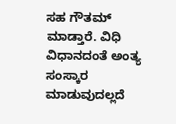ಸಹ ಗೌತಮ್ ಮಾಡ್ತಾರೆ. ವಿಧಿ ವಿಧಾನದಂತೆ ಅಂತ್ಯ ಸಂಸ್ಕಾರ ಮಾಡುವುದಲ್ಲದೆ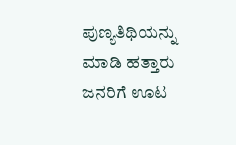ಪುಣ್ಯತಿಥಿಯನ್ನು ಮಾಡಿ ಹತ್ತಾರು ಜನರಿಗೆ ಊಟ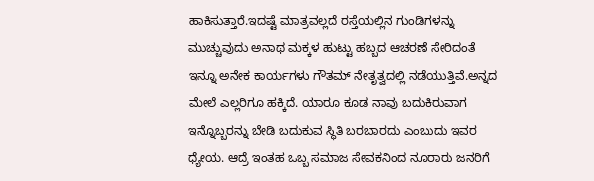ಹಾಕಿಸುತ್ತಾರೆ.ಇದಷ್ಟೆ ಮಾತ್ರವಲ್ಲದೆ ರಸ್ತೆಯಲ್ಲಿನ ಗುಂಡಿಗಳನ್ನು ಮುಚ್ಚುವುದು ಅನಾಥ ಮಕ್ಕಳ ಹುಟ್ಟು ಹಬ್ಬದ ಆಚರಣೆ ಸೇರಿದಂತೆ ಇನ್ನೂ ಅನೇಕ ಕಾರ್ಯಗಳು ಗೌತಮ್ ನೇತೃತ್ವದಲ್ಲಿ ನಡೆಯುತ್ತಿವೆ.ಅನ್ನದ ಮೇಲೆ ಎಲ್ಲರಿಗೂ ಹಕ್ಕಿದೆ. ಯಾರೂ ಕೂಡ ನಾವು ಬದುಕಿರುವಾಗ ಇನ್ನೊಬ್ಬರನ್ನು ಬೇಡಿ ಬದುಕುವ ಸ್ಥಿತಿ ಬರಬಾರದು ಎಂಬುದು ಇವರ ಧ್ಯೇಯ. ಆದ್ರೆ ಇಂತಹ ಒಬ್ಬ ಸಮಾಜ ಸೇವಕನಿಂದ ನೂರಾರು ಜನರಿಗೆ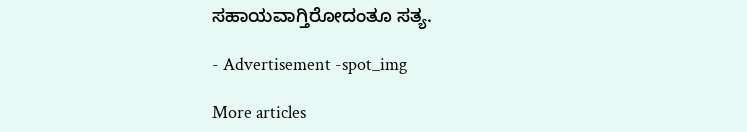ಸಹಾಯವಾಗ್ತಿರೋದಂತೂ ಸತ್ಯ.

- Advertisement -spot_img

More articles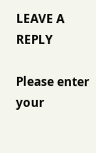LEAVE A REPLY

Please enter your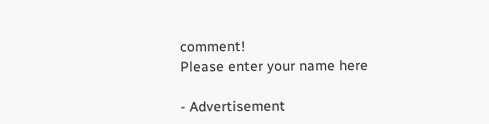comment!
Please enter your name here

- Advertisement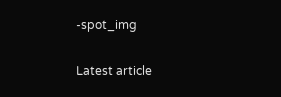-spot_img

Latest article